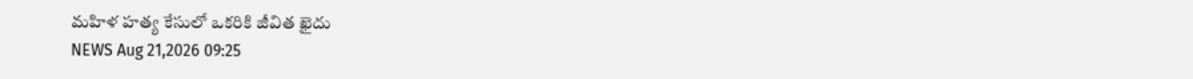మహిళ హత్య కేసులో ఒకరికి జీవిత ఖైదు
NEWS Aug 21,2026 09:25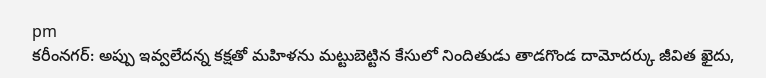pm
కరీంనగర్: అప్పు ఇవ్వలేదన్న కక్షతో మహిళను మట్టుబెట్టిన కేసులో నిందితుడు తాడగొండ దామోదర్కు జీవిత ఖైదు,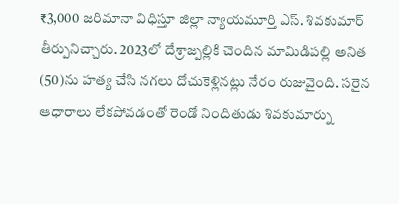₹3,000 జరిమానా విధిస్తూ జిల్లా న్యాయమూర్తి ఎస్. శివకుమార్ తీర్పునిచ్చారు. 2023లో దేశ్రాజ్పల్లికి చెందిన మామిడిపల్లి అనిత (50)ను హత్య చేసి నగలు దోచుకెళ్లినట్లు నేరం రుజువైంది. సరైన ఆధారాలు లేకపోవడంతో రెండో నిందితుడు శివకుమార్ను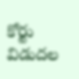కోర్టు విడుదల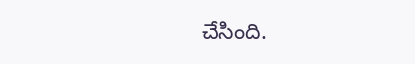చేసింది.